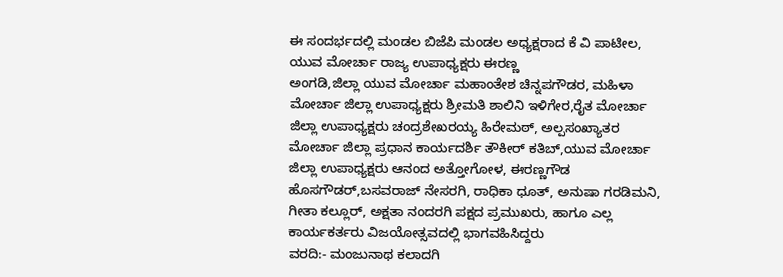ಈ ಸಂದರ್ಭದಲ್ಲಿ ಮಂಡಲ ಬಿಜೆಪಿ ಮಂಡಲ ಅಧ್ಯಕ್ಷರಾದ ಕೆ ವಿ ಪಾಟೀಲ, ಯುವ ಮೋರ್ಚಾ ರಾಜ್ಯ ಉಪಾಧ್ಯಕ್ಷರು ಈರಣ್ಣ
ಅಂಗಡಿ,ಜಿಲ್ಲಾ ಯುವ ಮೋರ್ಚಾ ಮಹಾಂತೇಶ ಚಿನ್ನಪಗೌಡರ, ಮಹಿಳಾ ಮೋರ್ಚಾ ಜಿಲ್ಲಾ ಉಪಾಧ್ಯಕ್ಷರು ಶ್ರೀಮತಿ ಶಾಲಿನಿ ಇಳಿಗೇರ,ರೈತ ಮೋರ್ಚಾ ಜಿಲ್ಲಾ ಉಪಾಧ್ಯಕ್ಷರು ಚಂದ್ರಶೇಖರಯ್ಯ ಹಿರೇಮಠ್, ಅಲ್ಪಸಂಖ್ಯಾತರ ಮೋರ್ಚಾ ಜಿಲ್ಲಾ ಪ್ರಧಾನ ಕಾರ್ಯದರ್ಶಿ ತೌಕೀರ್ ಕತಿಬ್,ಯುವ ಮೋರ್ಚಾ ಜಿಲ್ಲಾ ಉಪಾಧ್ಯಕ್ಷರು ಆನಂದ ಅತ್ತೋಗೋಳ, ಈರಣ್ಣಗೌಡ ಹೊಸಗೌಡರ್,ಬಸವರಾಜ್ ನೇಸರಗಿ, ರಾಧಿಕಾ ಧೂತ್, ಅನುಷಾ ಗರಡಿಮನಿ, ಗೀತಾ ಕಲ್ಲೂರ್, ಅಕ್ಷತಾ ನಂದರಗಿ ಪಕ್ಷದ ಪ್ರಮುಖರು, ಹಾಗೂ ಎಲ್ಲ ಕಾರ್ಯಕರ್ತರು ವಿಜಯೋತ್ಸವದಲ್ಲಿ ಭಾಗವಹಿಸಿದ್ದರು
ವರದಿ:- ಮಂಜುನಾಥ ಕಲಾದಗಿ